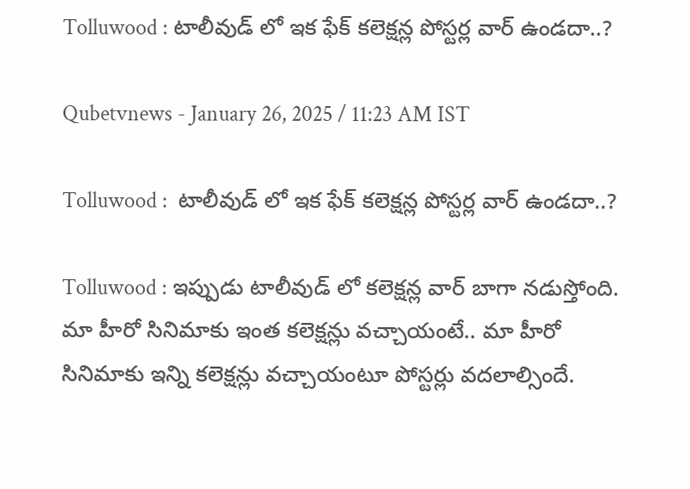Tolluwood : టాలీవుడ్ లో ఇక ఫేక్ కలెక్షన్ల పోస్టర్ల వార్ ఉండదా..?

Qubetvnews - January 26, 2025 / 11:23 AM IST

Tolluwood :  టాలీవుడ్ లో ఇక ఫేక్ కలెక్షన్ల పోస్టర్ల వార్ ఉండదా..?

Tolluwood : ఇప్పుడు టాలీవుడ్ లో కలెక్షన్ల వార్ బాగా నడుస్తోంది. మా హీరో సినిమాకు ఇంత కలెక్షన్లు వచ్చాయంటే.. మా హీరో సినిమాకు ఇన్ని కలెక్షన్లు వచ్చాయంటూ పోస్టర్లు వదలాల్సిందే.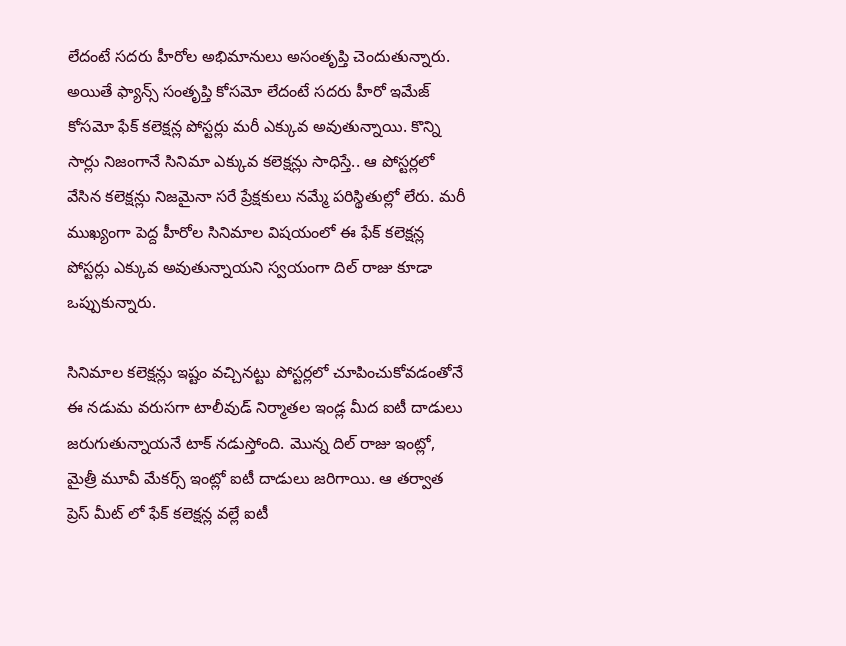లేదంటే సదరు హీరోల అభిమానులు అసంతృప్తి చెందుతున్నారు. అయితే ఫ్యాన్స్ సంతృప్తి కోసమో లేదంటే సదరు హీరో ఇమేజ్ కోసమో ఫేక్ కలెక్షన్ల పోస్టర్లు మరీ ఎక్కువ అవుతున్నాయి. కొన్ని సార్లు నిజంగానే సినిమా ఎక్కువ కలెక్షన్లు సాధిస్తే.. ఆ పోస్టర్లలో వేసిన కలెక్షన్లు నిజమైనా సరే ప్రేక్షకులు నమ్మే పరిస్థితుల్లో లేరు. మరీ ముఖ్యంగా పెద్ద హీరోల సినిమాల విషయంలో ఈ ఫేక్ కలెక్షన్ల పోస్టర్లు ఎక్కువ అవుతున్నాయని స్వయంగా దిల్ రాజు కూడా ఒప్పుకున్నారు.

సినిమాల కలెక్షన్లు ఇష్టం వచ్చినట్టు పోస్టర్లలో చూపించుకోవడంతోనే ఈ నడుమ వరుసగా టాలీవుడ్ నిర్మాతల ఇండ్ల మీద ఐటీ దాడులు జరుగుతున్నాయనే టాక్ నడుస్తోంది. మొన్న దిల్ రాజు ఇంట్లో, మైత్రీ మూవీ మేకర్స్ ఇంట్లో ఐటీ దాడులు జరిగాయి. ఆ తర్వాత ప్రెస్ మీట్ లో ఫేక్ కలెక్షన్ల వల్లే ఐటీ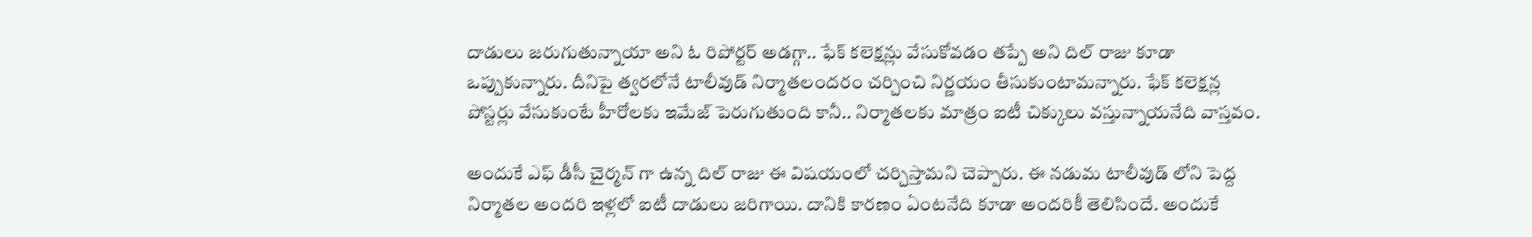దాడులు జరుగుతున్నాయా అని ఓ రిపోర్టర్ అడగ్గా.. ఫేక్ కలెక్షన్లు వేసుకోవడం తప్పే అని దిల్ రాజు కూడా ఒప్పుకున్నారు. దీనిపై త్వరలోనే టాలీవుడ్ నిర్మాతలందరం చర్చించి నిర్ణయం తీసుకుంటామన్నారు. ఫేక్ కలెక్షన్ల పోస్టర్లు వేసుకుంటే హీరోలకు ఇమేజ్ పెరుగుతుంది కానీ.. నిర్మాతలకు మాత్రం ఐటీ చిక్కులు వస్తున్నాయనేది వాస్తవం.

అందుకే ఎఫ్ డీసీ చైర్మన్ గా ఉన్న దిల్ రాజు ఈ విషయంలో చర్చిస్తామని చెప్పారు. ఈ నడుమ టాలీవుడ్ లోని పెద్ద నిర్మాతల అందరి ఇళ్లలో ఐటీ దాడులు జరిగాయి. దానికి కారణం ఏంటనేది కూడా అందరికీ తెలిసిందే. అందుకే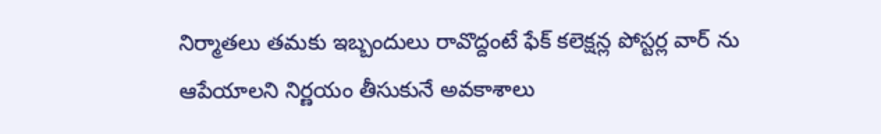నిర్మాతలు తమకు ఇబ్బందులు రావొద్దంటే ఫేక్ కలెక్షన్ల పోస్టర్ల వార్ ను ఆపేయాలని నిర్ణయం తీసుకునే అవకాశాలు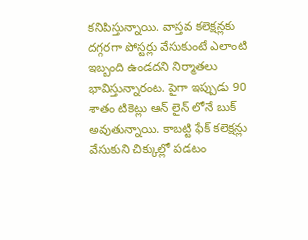కనిపిస్తున్నాయి. వాస్తవ కలెక్షన్లకు దగ్గరగా పోస్టర్లు వేసుకుంటే ఎలాంటి ఇబ్బంది ఉండదని నిర్మాతలు భావిస్తున్నారంట. పైగా ఇప్పుడు 90 శాతం టికెట్లు ఆన్ లైన్ లోనే బుక్ అవుతున్నాయి. కాబట్టి ఫేక్ కలెక్షన్లు వేసుకుని చిక్కుల్లో పడటం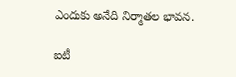ఎందుకు అనేది నిర్మాతల భావన.

ఐటీ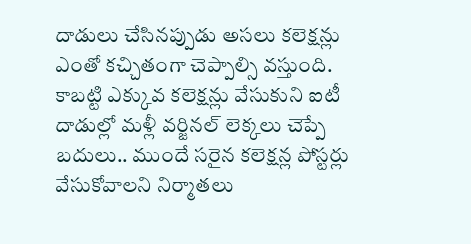దాడులు చేసినప్పుడు అసలు కలెక్షన్లు ఎంతో కచ్చితంగా చెప్పాల్సి వస్తుంది. కాబట్టి ఎక్కువ కలెక్షన్లు వేసుకుని ఐటీ దాడుల్లో మళ్లీ వర్జినల్ లెక్కలు చెప్పే బదులు.. ముందే సరైన కలెక్షన్ల పోస్టర్లు వేసుకోవాలని నిర్మాతలు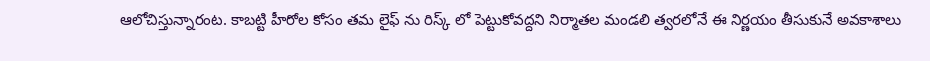ఆలోచిస్తున్నారంట. కాబట్టి హీరోల కోసం తమ లైఫ్ ను రిస్క్ లో పెట్టుకోవద్దని నిర్మాతల మండలి త్వరలోనే ఈ నిర్ణయం తీసుకునే అవకాశాలు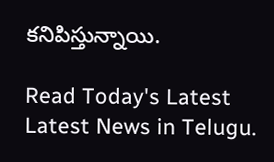కనిపిస్తున్నాయి.

Read Today's Latest Latest News in Telugu.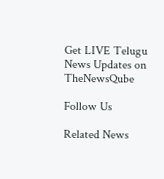Get LIVE Telugu News Updates on TheNewsQube

Follow Us

Related News